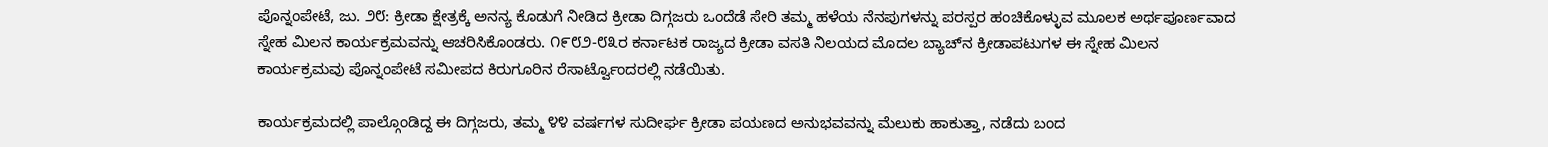ಪೊನ್ನಂಪೇಟೆ, ಜು. ೨೮: ಕ್ರೀಡಾ ಕ್ಷೇತ್ರಕ್ಕೆ ಅನನ್ಯ ಕೊಡುಗೆ ನೀಡಿದ ಕ್ರೀಡಾ ದಿಗ್ಗಜರು ಒಂದೆಡೆ ಸೇರಿ ತಮ್ಮ ಹಳೆಯ ನೆನಪುಗಳನ್ನು ಪರಸ್ಪರ ಹಂಚಿಕೊಳ್ಳುವ ಮೂಲಕ ಅರ್ಥಪೂರ್ಣವಾದ ಸ್ನೇಹ ಮಿಲನ ಕಾರ್ಯಕ್ರಮವನ್ನು ಆಚರಿಸಿಕೊಂಡರು. ೧೯೮೨-೮೩ರ ಕರ್ನಾಟಕ ರಾಜ್ಯದ ಕ್ರೀಡಾ ವಸತಿ ನಿಲಯದ ಮೊದಲ ಬ್ಯಾಚ್‌ನ ಕ್ರೀಡಾಪಟುಗಳ ಈ ಸ್ನೇಹ ಮಿಲನ ಕಾರ್ಯಕ್ರಮವು ಪೊನ್ನಂಪೇಟೆ ಸಮೀಪದ ಕಿರುಗೂರಿನ ರೆಸಾರ್ಟ್ವೊಂದರಲ್ಲಿ ನಡೆಯಿತು.

ಕಾರ್ಯಕ್ರಮದಲ್ಲಿ ಪಾಲ್ಗೊಂಡಿದ್ದ ಈ ದಿಗ್ಗಜರು, ತಮ್ಮ ೪೪ ವರ್ಷಗಳ ಸುದೀರ್ಘ ಕ್ರೀಡಾ ಪಯಣದ ಅನುಭವವನ್ನು ಮೆಲುಕು ಹಾಕುತ್ತಾ, ನಡೆದು ಬಂದ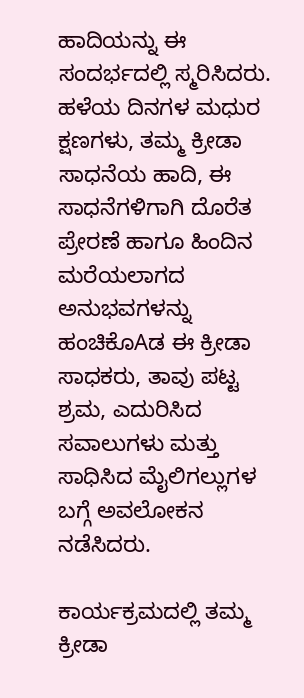ಹಾದಿಯನ್ನು ಈ ಸಂದರ್ಭದಲ್ಲಿ ಸ್ಮರಿಸಿದರು. ಹಳೆಯ ದಿನಗಳ ಮಧುರ ಕ್ಷಣಗಳು, ತಮ್ಮ ಕ್ರೀಡಾ ಸಾಧನೆಯ ಹಾದಿ, ಈ ಸಾಧನೆಗಳಿಗಾಗಿ ದೊರೆತ ಪ್ರೇರಣೆ ಹಾಗೂ ಹಿಂದಿನ ಮರೆಯಲಾಗದ ಅನುಭವಗಳನ್ನು ಹಂಚಿಕೊAಡ ಈ ಕ್ರೀಡಾ ಸಾಧಕರು, ತಾವು ಪಟ್ಟ ಶ್ರಮ, ಎದುರಿಸಿದ ಸವಾಲುಗಳು ಮತ್ತು ಸಾಧಿಸಿದ ಮೈಲಿಗಲ್ಲುಗಳ ಬಗ್ಗೆ ಅವಲೋಕನ ನಡೆಸಿದರು.

ಕಾರ್ಯಕ್ರಮದಲ್ಲಿ ತಮ್ಮ ಕ್ರೀಡಾ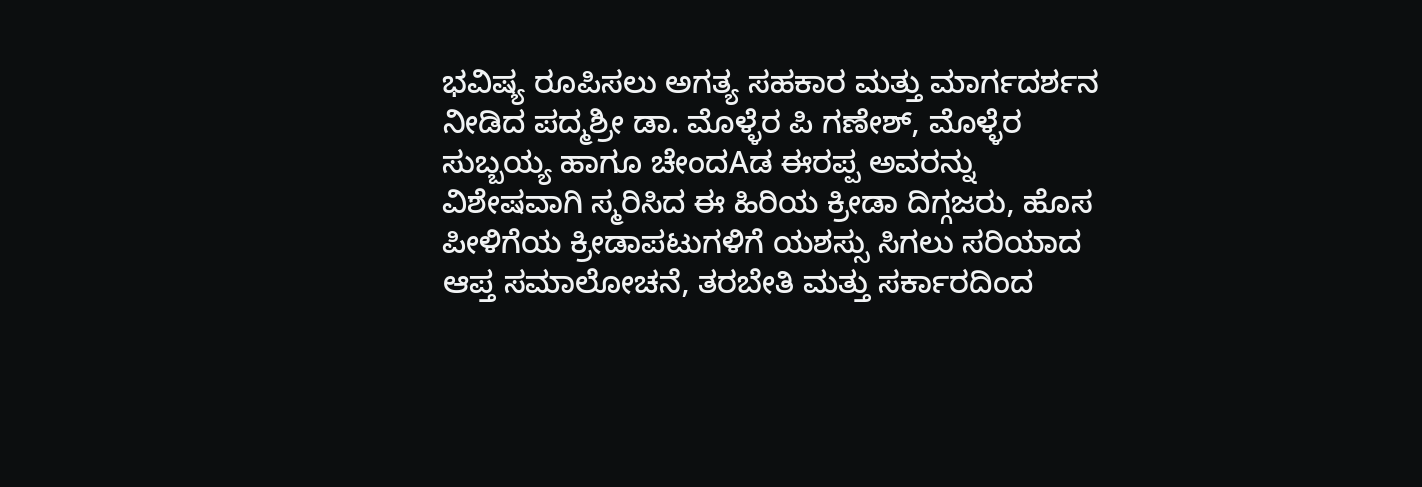ಭವಿಷ್ಯ ರೂಪಿಸಲು ಅಗತ್ಯ ಸಹಕಾರ ಮತ್ತು ಮಾರ್ಗದರ್ಶನ ನೀಡಿದ ಪದ್ಮಶ್ರೀ ಡಾ. ಮೊಳ್ಳೆರ ಪಿ ಗಣೇಶ್, ಮೊಳ್ಳೆರ ಸುಬ್ಬಯ್ಯ ಹಾಗೂ ಚೇಂದAಡ ಈರಪ್ಪ ಅವರನ್ನು ವಿಶೇಷವಾಗಿ ಸ್ಮರಿಸಿದ ಈ ಹಿರಿಯ ಕ್ರೀಡಾ ದಿಗ್ಗಜರು, ಹೊಸ ಪೀಳಿಗೆಯ ಕ್ರೀಡಾಪಟುಗಳಿಗೆ ಯಶಸ್ಸು ಸಿಗಲು ಸರಿಯಾದ ಆಪ್ತ ಸಮಾಲೋಚನೆ, ತರಬೇತಿ ಮತ್ತು ಸರ್ಕಾರದಿಂದ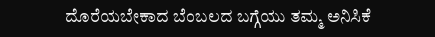ದೊರೆಯಬೇಕಾದ ಬೆಂಬಲದ ಬಗ್ಗೆಯು ತಮ್ಮ ಅನಿಸಿಕೆ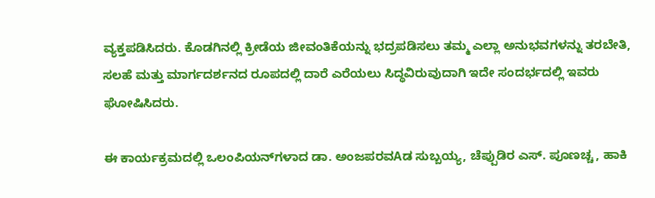ವ್ಯಕ್ತಪಡಿಸಿದರು. ಕೊಡಗಿನಲ್ಲಿ ಕ್ರೀಡೆಯ ಜೀವಂತಿಕೆಯನ್ನು ಭದ್ರಪಡಿಸಲು ತಮ್ಮ ಎಲ್ಲಾ ಅನುಭವಗಳನ್ನು ತರಬೇತಿ, ಸಲಹೆ ಮತ್ತು ಮಾರ್ಗದರ್ಶನದ ರೂಪದಲ್ಲಿ ದಾರೆ ಎರೆಯಲು ಸಿದ್ಧವಿರುವುದಾಗಿ ಇದೇ ಸಂದರ್ಭದಲ್ಲಿ ಇವರು ಘೋಷಿಸಿದರು.

ಈ ಕಾರ್ಯಕ್ರಮದಲ್ಲಿ ಒಲಂಪಿಯನ್‌ಗಳಾದ ಡಾ. ಅಂಜಪರವAಡ ಸುಬ್ಬಯ್ಯ, ಚೆಪ್ಪುಡಿರ ಎಸ್. ಪೂಣಚ್ಚ, ಹಾಕಿ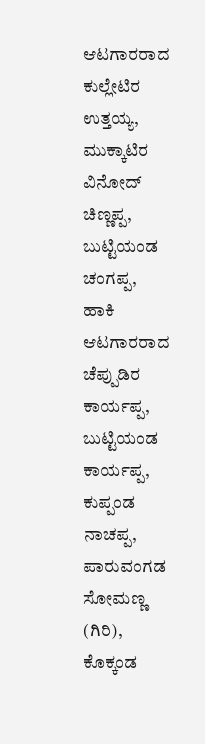ಆಟಗಾರರಾದ ಕುಲ್ಲೇಟಿರ ಉತ್ತಯ್ಯ, ಮುಕ್ಕಾಟಿರ ವಿನೋದ್ ಚಿಣ್ಣಪ್ಪ, ಬುಟ್ಟಿಯಂಡ ಚಂಗಪ್ಪ, ಹಾಕಿ ಆಟಗಾರರಾದ ಚೆಪ್ಪುಡಿರ ಕಾರ್ಯಪ್ಪ, ಬುಟ್ಟಿಯಂಡ ಕಾರ್ಯಪ್ಪ, ಕುಪ್ಪಂಡ ನಾಚಪ್ಪ, ಪಾರುವಂಗಡ ಸೋಮಣ್ಣ (ಗಿರಿ), ಕೊಕ್ಕಂಡ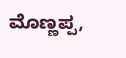ಮೊಣ್ಣಪ್ಪ,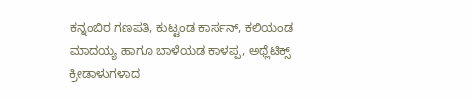ಕನ್ನಂಬಿರ ಗಣಪತಿ, ಕುಟ್ಟಂಡ ಕಾರ್ಸನ್, ಕಲಿಯಂಡ ಮಾದಯ್ಯ ಹಾಗೂ ಬಾಳೆಯಡ ಕಾಳಪ್ಪ, ಅಥ್ಲೆಟಿಕ್ಸ್ ಕ್ರೀಡಾಳುಗಳಾದ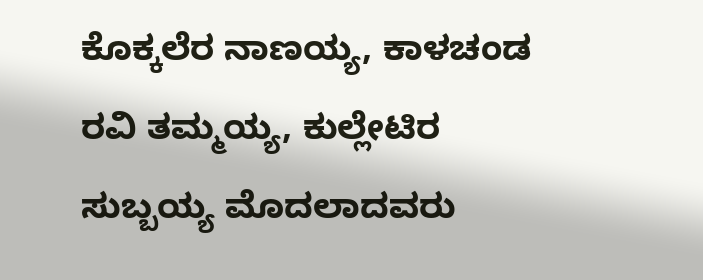ಕೊಕ್ಕಲೆರ ನಾಣಯ್ಯ, ಕಾಳಚಂಡ ರವಿ ತಮ್ಮಯ್ಯ, ಕುಲ್ಲೇಟಿರ ಸುಬ್ಬಯ್ಯ ಮೊದಲಾದವರು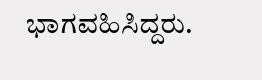ಭಾಗವಹಿಸಿದ್ದರು.